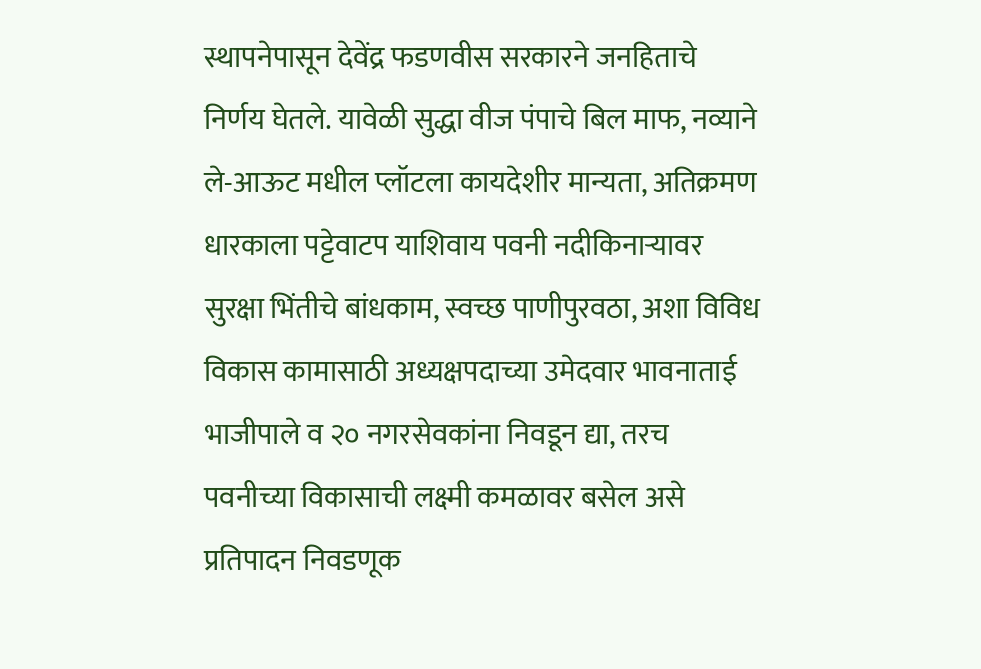स्थापनेपासून देवेंद्र फडणवीस सरकारने जनहिताचे निर्णय घेतले. यावेळी सुद्धा वीज पंपाचे बिल माफ, नव्याने ले-आऊट मधील प्लॉटला कायदेशीर मान्यता, अतिक्रमण धारकाला पट्टेवाटप याशिवाय पवनी नदीकिनाऱ्यावर सुरक्षा भिंतीचे बांधकाम, स्वच्छ पाणीपुरवठा, अशा विविध विकास कामासाठी अध्यक्षपदाच्या उमेदवार भावनाताई भाजीपाले व २० नगरसेवकांना निवडून द्या, तरच पवनीच्या विकासाची लक्ष्मी कमळावर बसेल असे प्रतिपादन निवडणूक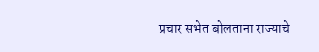प्रचार सभेत बोलताना राज्याचे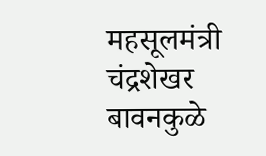महसूलमंत्री चंद्रशेखर बावनकुळे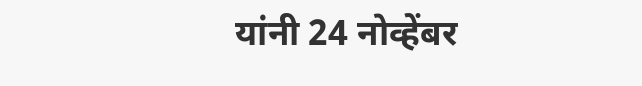यांनी 24 नोव्हेंबर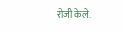रोजी केले.